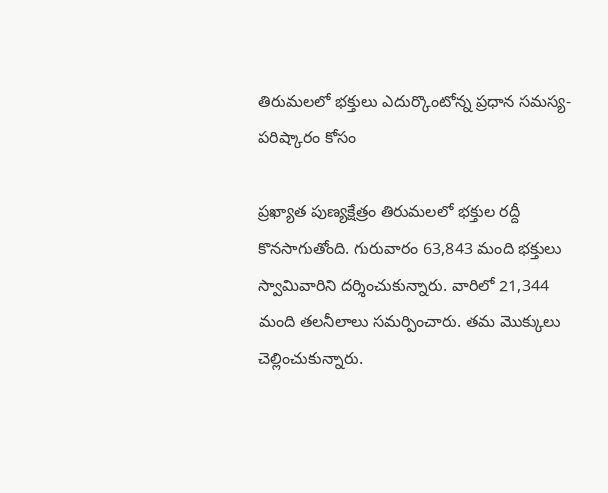తిరుమలలో భక్తులు ఎదుర్కొంటోన్న ప్రధాన సమస్య- పరిష్కారం కోసం

ప్రఖ్యాత పుణ్యక్షేత్రం తిరుమలలో భక్తుల రద్దీ కొనసాగుతోంది. గురువారం 63,843 మంది భక్తులు స్వామివారిని దర్శించుకున్నారు. వారిలో 21,344 మంది తలనీలాలు సమర్పించారు. తమ మొక్కులు చెల్లించుకున్నారు.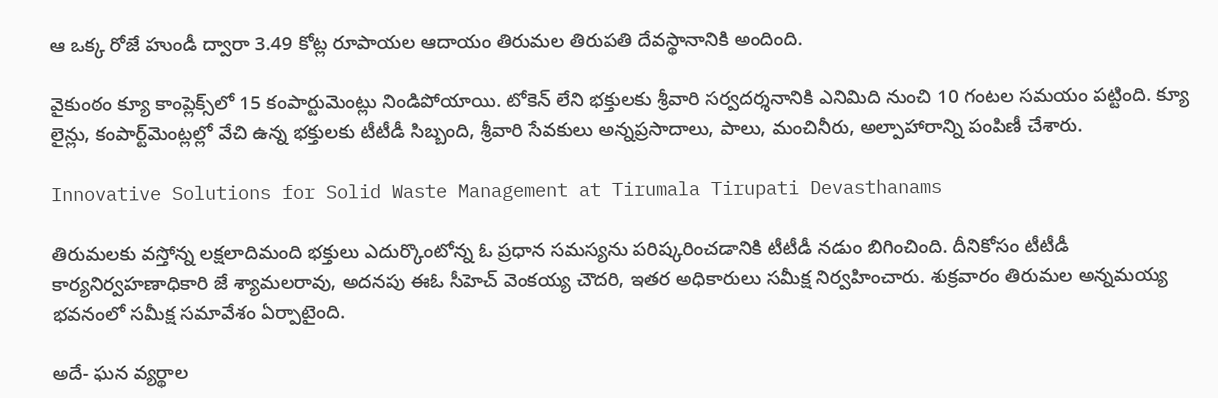ఆ ఒక్క రోజే హుండీ ద్వారా 3.49 కోట్ల రూపాయల ఆదాయం తిరుమల తిరుపతి దేవస్థానానికి అందింది.

వైకుంఠం క్యూ కాంప్లెక్స్‌లో 15 కంపార్టుమెంట్లు నిండిపోయాయి. టోకెన్‌ లేని భక్తులకు శ్రీవారి సర్వదర్శనానికి ఎనిమిది నుంచి 10 గంటల సమయం పట్టింది. క్యూ లైన్లు, కంపార్ట్‌మెంట్లల్లో వేచి ఉన్న భక్తులకు టీటీడీ సిబ్బంది, శ్రీవారి సేవకులు అన్నప్రసాదాలు, పాలు, మంచినీరు, అల్పాహారాన్ని పంపిణీ చేశారు.

Innovative Solutions for Solid Waste Management at Tirumala Tirupati Devasthanams

తిరుమలకు వస్తోన్న లక్షలాదిమంది భక్తులు ఎదుర్కొంటోన్న ఓ ప్రధాన సమస్యను పరిష్కరించడానికి టీటీడీ నడుం బిగించింది. దీనికోసం టీటీడీ కార్యనిర్వహణాధికారి జే శ్యామలరావు, అదనపు ఈఓ సీహెచ్ వెంకయ్య చౌదరి, ఇతర అధికారులు సమీక్ష నిర్వహించారు. శుక్రవారం తిరుమల అన్నమయ్య భవనంలో సమీక్ష సమావేశం ఏర్పాటైంది.

అదే- ఘన వ్యర్థాల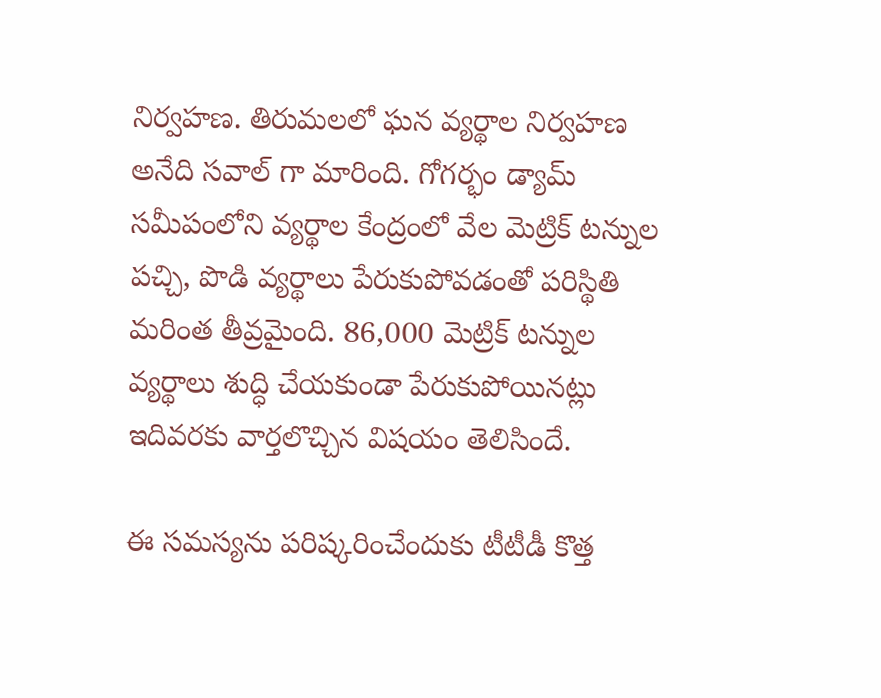నిర్వహణ. తిరుమలలో ఘన వ్యర్థాల నిర్వహణ అనేది సవాల్ గా మారింది. గోగర్భం డ్యామ్ సమీపంలోని వ్యర్థాల కేంద్రంలో వేల మెట్రిక్ టన్నుల పచ్చి, పొడి వ్యర్థాలు పేరుకుపోవడంతో పరిస్థితి మరింత తీవ్రమైంది. 86,000 మెట్రిక్ టన్నుల వ్యర్థాలు శుద్ధి చేయకుండా పేరుకుపోయినట్లు ఇదివరకు వార్తలొచ్చిన విషయం తెలిసిందే.

ఈ సమస్యను పరిష్కరించేందుకు టీటీడీ కొత్త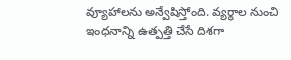వ్యూహాలను అన్వేషిస్తోంది. వ్యర్థాల నుంచి ఇంధనాన్ని ఉత్పత్తి చేసే దిశగా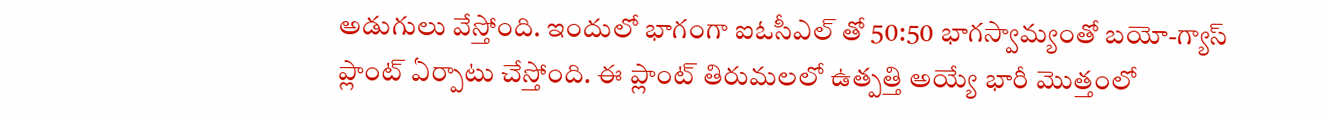అడుగులు వేస్తోంది. ఇందులో భాగంగా ఐఓసీఎల్ తో 50:50 భాగస్వామ్యంతో బయో-గ్యాస్ ప్లాంట్ ఏర్పాటు చేస్తోంది. ఈ ప్లాంట్ తిరుమలలో ఉత్పత్తి అయ్యే భారీ మొత్తంలో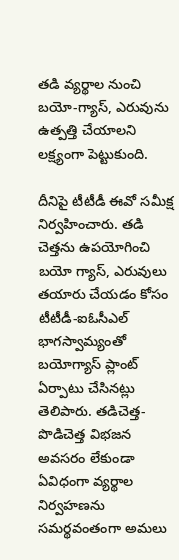తడి వ్యర్థాల నుంచి బయో-గ్యాస్, ఎరువును ఉత్పత్తి చేయాలని లక్ష్యంగా పెట్టుకుంది.

దీనిపై టీటీడీ ఈవో సమీక్ష నిర్వహించారు. తడి చెత్తను ఉపయోగించి బయో గ్యాస్, ఎరువులు తయారు చేయడం కోసం టీటీడీ-ఐఓసీఎల్ భాగస్వామ్యంతో బయోగ్యాస్ ప్లాంట్ ఏర్పాటు చేసినట్లు తెలిపారు. తడిచెత్త- పొడిచెత్త విభజన అవసరం లేకుండా ఏవిధంగా వ్యర్థాల నిర్వహణను సమర్థవంతంగా అమలు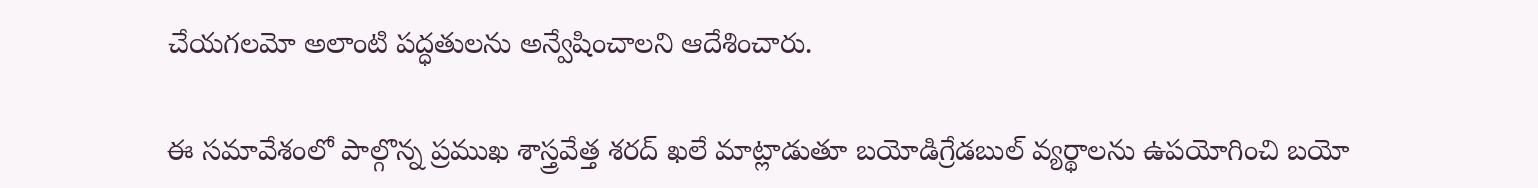చేయగలమో అలాంటి పద్ధతులను అన్వేషించాలని ఆదేశించారు.

ఈ సమావేశంలో పాల్గొన్న ప్రముఖ శాస్త్రవేత్త శరద్ ఖలే మాట్లాడుతూ బయోడిగ్రేడబుల్ వ్యర్థాలను ఉపయోగించి బయో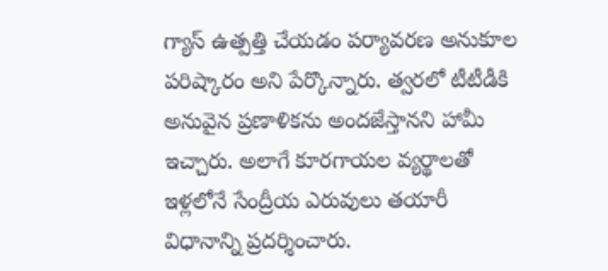గ్యాస్ ఉత్పత్తి చేయడం పర్యావరణ అనుకూల పరిష్కారం అని పేర్కొన్నారు. త్వరలో టీటీడీకి అనువైన ప్రణాళికను అందజేస్తానని హామీ ఇచ్చారు. అలాగే కూరగాయల వ్యర్థాలతో ఇళ్లలోనే సేంద్రీయ ఎరువులు తయారీ విధానాన్ని ప్రదర్శించారు.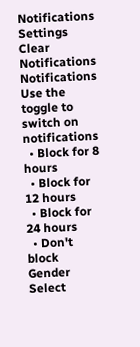Notifications
Settings
Clear Notifications
Notifications
Use the toggle to switch on notifications
  • Block for 8 hours
  • Block for 12 hours
  • Block for 24 hours
  • Don't block
Gender
Select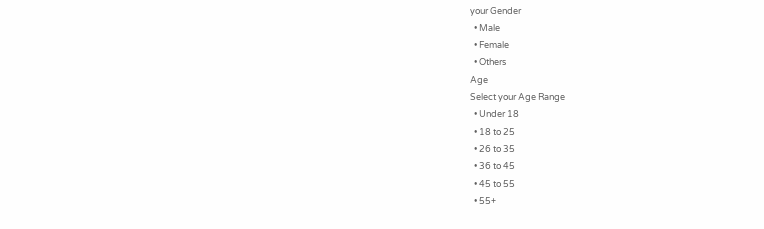your Gender
  • Male
  • Female
  • Others
Age
Select your Age Range
  • Under 18
  • 18 to 25
  • 26 to 35
  • 36 to 45
  • 45 to 55
  • 55+